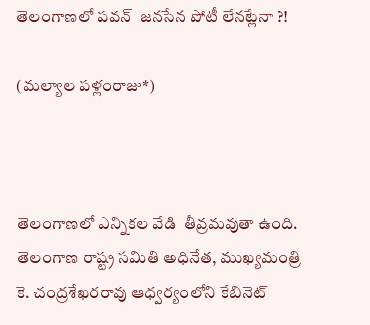తెలంగాణలో పవన్  జనసేన పోటీ లేనట్లేనా ?!

(మల్యాల పళ్లంరాజు*)



తెలంగాణలో ఎన్నికల వేడి  తీవ్రమవుతా ఉంది.  తెలంగాణ రాష్ట్ర సమితి అధినేత, ముఖ్యమంత్రి కె. చంద్రశేఖరరావు ఆధ్వర్యంలోని కేబినెట్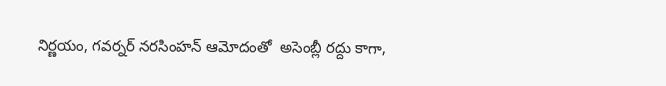నిర్ణయం, గవర్నర్ నరసింహన్ ఆమోదంతో  అసెంబ్లీ రద్దు కాగా,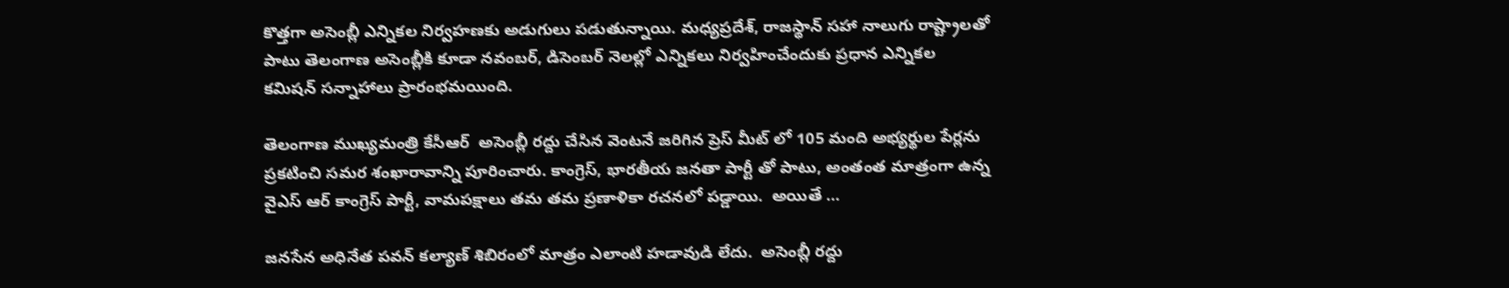కొత్తగా అసెంబ్లీ ఎన్నికల నిర్వహణకు అడుగులు పడుతున్నాయి. మధ్యప్రదేశ్, రాజస్థాన్ సహా నాలుగు రాష్ట్రాలతో పాటు తెలంగాణ అసెంబ్లీకి కూడా నవంబర్, డిసెంబర్ నెలల్లో ఎన్నికలు నిర్వహించేందుకు ప్రధాన ఎన్నికల కమిషన్ సన్నాహాలు ప్రారంభమయింది.

తెలంగాణ ముఖ్యమంత్రి కేసీఆర్  అసెంబ్లీ రద్దు చేసిన వెంటనే జరిగిన ప్రెస్ మీట్ లో 105 మంది అభ్యర్థుల పేర్లను ప్రకటించి సమర శంఖారావాన్ని పూరించారు. కాంగ్రెస్, భారతీయ జనతా పార్టీ తో పాటు, అంతంత మాత్రంగా ఉన్న వైఎస్ ఆర్ కాంగ్రెస్ పార్టీ, వామపక్షాలు తమ తమ ప్రణాళికా రచనలో పడ్డాయి.  అయితే …

జనసేన అధినేత పవన్ కల్యాణ్ శిబిరంలో మాత్రం ఎలాంటి హడావుడి లేదు.  అసెంబ్లీ రద్దు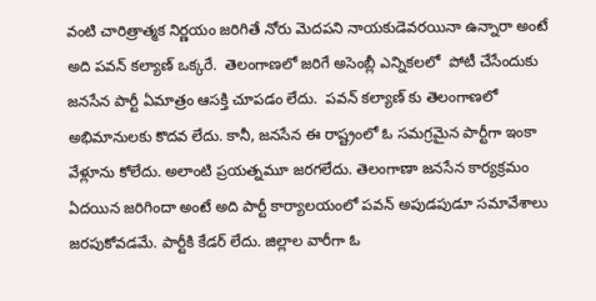వంటి చారిత్రాత్మక నిర్ణయం జరిగితే నోరు మెదపని నాయకుడెవరయినా ఉన్నారా అంటే అది పవన్ కల్యాణ్ ఒక్కరే.  తెలంగాణలో జరిగే అసెంబ్లీ ఎన్నికలలో  పోటీ చేసేందుకు జనసేన పార్టీ ఏమాత్రం ఆసక్తి చూపడం లేదు.  పవన్ కల్యాణ్ కు తెలంగాణలో అభిమానులకు కొదవ లేదు. కానీ, జనసేన ఈ రాష్ట్రంలో ఓ సమగ్రమైన పార్టీగా ఇంకా వేళ్లూను కోలేదు. అలాంటి ప్రయత్నమూ జరగలేదు. తెలంగాణా జనసేన కార్యక్రమం ఏదయిన జరిగిందా అంటే అది పార్టీ కార్యాలయంలో పవన్ అపుడపుడూ సమావేశాలు జరపుకోవడమే. పార్టీకి కేడర్ లేదు. జిల్లాల వారీగా ఓ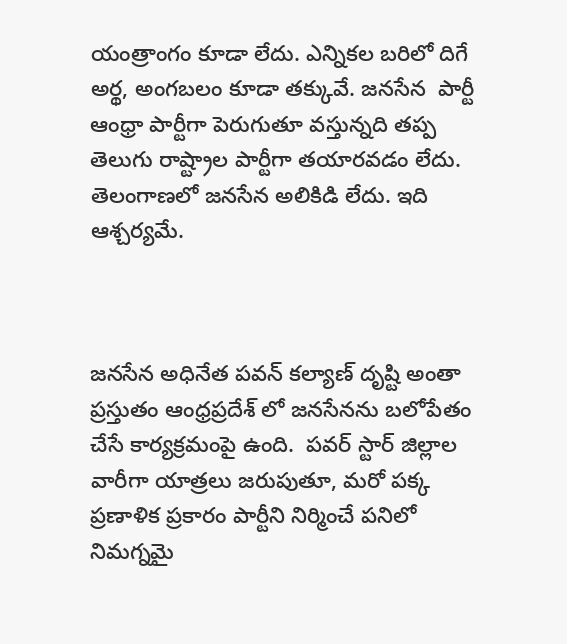యంత్రాంగం కూడా లేదు. ఎన్నికల బరిలో దిగే అర్థ, అంగబలం కూడా తక్కువే. జనసేన  పార్టీ ఆంధ్రా పార్టీగా పెరుగుతూ వస్తున్నది తప్ప తెలుగు రాష్ట్రాల పార్టీగా తయారవడం లేదు. తెలంగాణలో జనసేన అలికిడి లేదు. ఇది ఆశ్చర్యమే.



జనసేన అధినేత పవన్ కల్యాణ్ దృష్టి అంతా ప్రస్తుతం ఆంధ్రప్రదేశ్ లో జనసేనను బలోపేతం చేసే కార్యక్రమంపై ఉంది.  పవర్ స్టార్ జిల్లాల వారీగా యాత్రలు జరుపుతూ, మరో పక్క ప్రణాళిక ప్రకారం పార్టీని నిర్మించే పనిలో నిమగ్నమై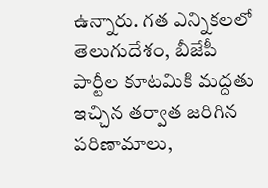ఉన్నారు. గత ఎన్నికలలో తెలుగుదేశం, బీజేపీ పార్టీల కూటమికి మద్దతు ఇచ్చిన తర్వాత జరిగిన పరిణామాలు,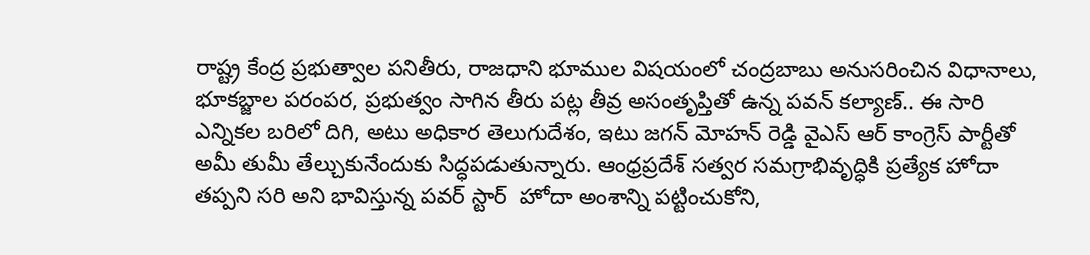రాష్ట్ర కేంద్ర ప్రభుత్వాల పనితీరు, రాజధాని భూముల విషయంలో చంద్రబాబు అనుసరించిన విధానాలు, భూకబ్జాల పరంపర, ప్రభుత్వం సాగిన తీరు పట్ల తీవ్ర అసంతృప్తితో ఉన్న పవన్ కల్యాణ్.. ఈ సారి ఎన్నికల బరిలో దిగి, అటు అధికార తెలుగుదేశం, ఇటు జగన్ మోహన్ రెడ్డి వైఎస్ ఆర్ కాంగ్రెస్ పార్టీతో అమీ తుమీ తేల్చుకునేందుకు సిద్ధపడుతున్నారు. ఆంధ్రప్రదేశ్ సత్వర సమగ్రాభివృద్ధికి ప్రత్యేక హోదా తప్పని సరి అని భావిస్తున్న పవర్ స్టార్  హోదా అంశాన్ని పట్టించుకోని,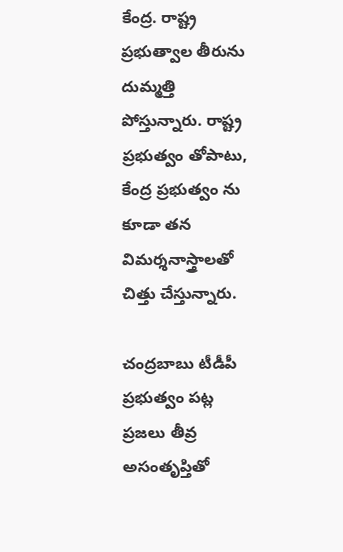కేంద్ర. రాష్ట్ర ప్రభుత్వాల తీరును దుమ్మత్తి పోస్తున్నారు. రాష్ట్ర ప్రభుత్వం తోపాటు, కేంద్ర ప్రభుత్వం ను కూడా తన విమర్శనాస్త్రాలతో చిత్తు చేస్తున్నారు.

చంద్రబాబు టీడీపీ ప్రభుత్వం పట్ల ప్రజలు తీవ్ర అసంతృప్తితో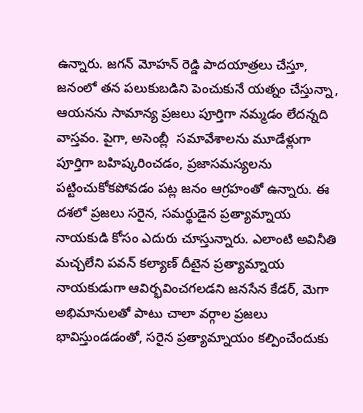ఉన్నారు. జగన్ మోహన్ రెడ్డి పాదయాత్రలు చేస్తూ, జనంలో తన పలుకుబడిని పెంచుకునే యత్నం చేస్తున్నా, ఆయనను సామాన్య ప్రజలు పూర్తిగా నమ్మడం లేదన్నది వాస్తవం. పైగా, అసెంబ్లీ  సమావేశాలను మూడేళ్లుగా పూర్తిగా బహిష్కరించడం, ప్రజాసమస్యలను పట్టించుకోకపోవడం పట్ల జనం ఆగ్రహంతో ఉన్నారు. ఈ దశలో ప్రజలు సరైన, సమర్థుడైన ప్రత్యామ్నాయ నాయకుడి కోసం ఎదురు చూస్తున్నారు. ఎలాంటి అవినీతి మచ్చలేని పవన్ కల్యాణ్ దీటైన ప్రత్యామ్నాయ నాయకుడుగా ఆవిర్భవించగలడని జనసేన కేడర్, మెగా అభిమానులతో పాటు చాలా వర్గాల ప్రజలు భావిస్తుండడంతో, సరైన ప్రత్యామ్నాయం కల్పించేందుకు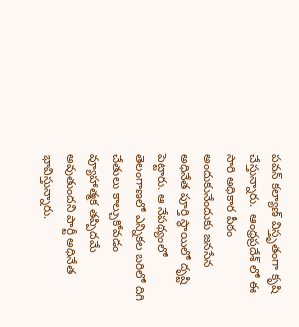పవన్ కల్యాణ్ విస్తృతంగా కృషి చేస్తున్నారు.  ఆంధ్రప్రదేశ్ లో ఈ సారి అధికార పీఠం అందుకునేందుకు జనసేన అధినేత పూర్తి స్థాయిలో దృష్టి పెట్టారు. ఆ నేపథ్యంలో తెలంగాణలో ఎన్నికల బరిలో దిగి చేతులు కాల్చుకోవడం వ్యూహాత్మక తప్పిదమే అవుతుందని పార్టీ అధినేత భావిస్తున్నారు.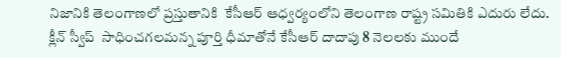నిజానికి తెలంగాణలో ప్రస్తుతానికి  కేసీఆర్ ఆధ్వర్యంలోని తెలంగాణ రాష్ట్ర సమితికి ఎదురు లేదు. క్లీన్ స్వీప్  సాధించగలమన్న పూర్తి ధీమాతోనే కేసీఆర్ దాదాపు 8 నెలలకు ముందే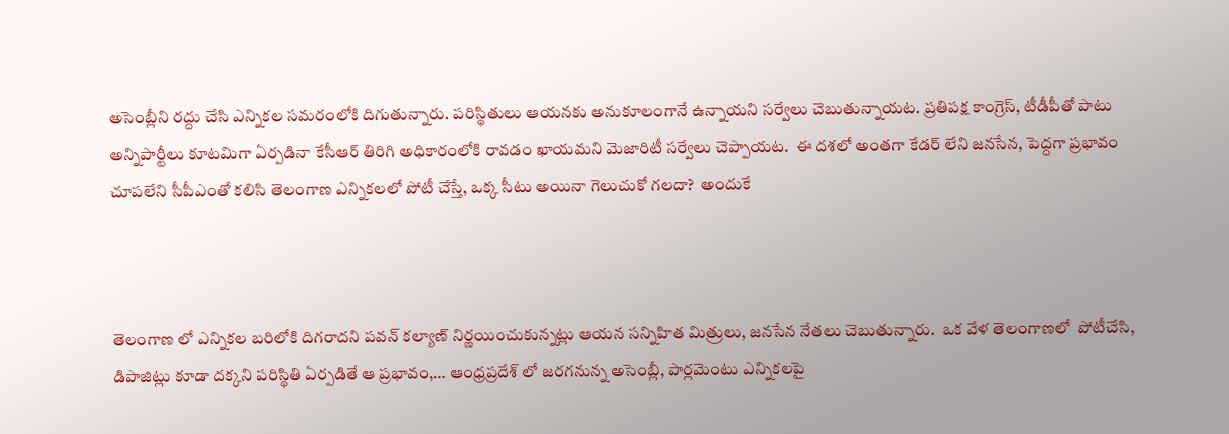అసెంబ్లీని రద్దు చేసి ఎన్నికల సమరంలోకి దిగుతున్నారు. పరిస్థితులు ఆయనకు అనుకూలంగానే ఉన్నాయని సర్వేలు చెబుతున్నాయట. ప్రతిపక్ష కాంగ్రెస్, టీడీపీతో పాటు అన్నిపార్టీలు కూటమిగా ఏర్పడినా కేసీఆర్ తిరిగి అధికారంలోకి రావడం ఖాయమని మెజారిటీ సర్వేలు చెప్పాయట.  ఈ దశలో అంతగా కేడర్ లేని జనసేన, పెద్దగా ప్రభావం చూపలేని సీపీఎంతో కలిసి తెలంగాణ ఎన్నికలలో పోటీ చేస్తే, ఒక్క సీటు అయినా గెలుచుకో గలదా?  అందుకే



తెలంగాణ లో ఎన్నికల బరిలోకి దిగరాదని పవన్ కల్యాణ్ నిర్ణయించుకున్నట్లు ఆయన సన్నిహిత మిత్రులు, జనసేన నేతలు చెబుతున్నారు.  ఒక వేళ తెలంగాణలో  పోటీచేసి, డిపాజిట్లు కూడా దక్కని పరిస్థితి ఏర్పడితే ఆ ప్రభావం,… ఆంధ్రప్రదేశ్ లో జరగనున్న అసెంబ్లీ, పార్లమెంటు ఎన్నికలపై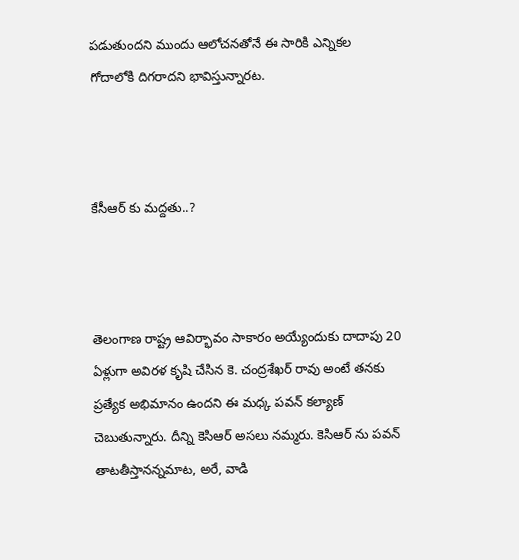పడుతుందని ముందు ఆలోచనతోనే ఈ సారికి ఎన్నికల గోదాలోకి దిగరాదని భావిస్తున్నారట.



కేసీఆర్ కు మద్దతు..?



తెలంగాణ రాష్ట్ర ఆవిర్భావం సాకారం అయ్యేందుకు దాదాపు 20 ఏళ్లుగా అవిరళ కృషి చేసిన కె. చంద్రశేఖర్ రావు అంటే తనకు  ప్రత్యేక అభిమానం ఉందని ఈ మధ్క పవన్ కల్యాణ్ చెబుతున్నారు. దీన్ని కెసిఆర్ అసలు నమ్మరు. కెసిఆర్ ను పవన్ తాటతీస్తానన్నమాట, అరే, వాడి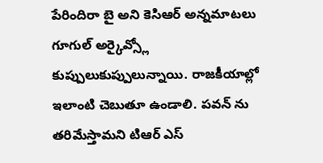పేరిందిరా బై అని కెసిఆర్ అన్నమాటలు  గూగుల్ అర్కైవ్స్లో కుప్పులుకుప్పులున్నాయి. రాజకీయాల్లో ఇలాంటి చెబుతూ ఉండాలి. పవన్ ను తరిమేస్తామని టిఆర్ ఎస్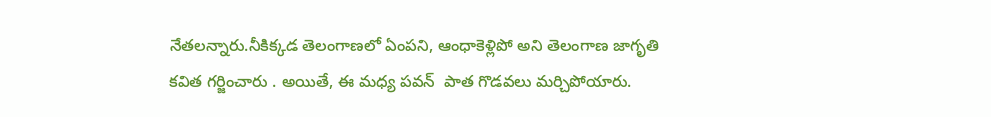నేతలన్నారు.నీకిక్కడ తెలంగాణలో ఏంపని, ఆంధాకెళ్లిపో అని తెలంగాణ జాగృతి కవిత గర్జించారు . అయితే, ఈ మధ్య పవన్  పాత గొడవలు మర్చిపోయారు.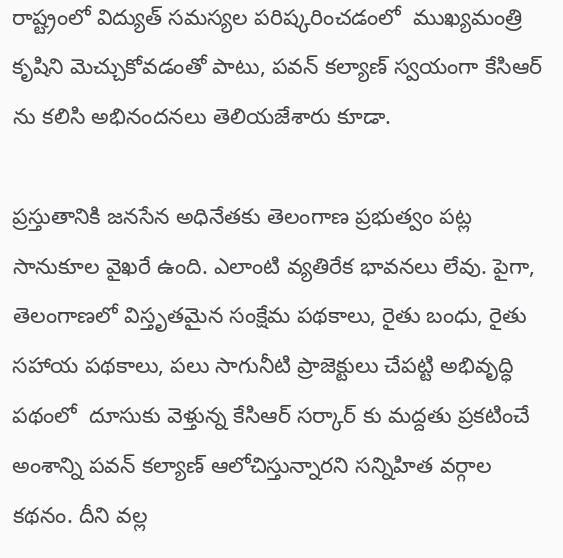రాష్ట్రంలో విద్యుత్ సమస్యల పరిష్కరించడంలో  ముఖ్యమంత్రి కృషిని మెచ్చుకోవడంతో పాటు, పవన్ కల్యాణ్ స్వయంగా కేసిఆర్ ను కలిసి అభినందనలు తెలియజేశారు కూడా.

ప్రస్తుతానికి జనసేన అధినేతకు తెలంగాణ ప్రభుత్వం పట్ల సానుకూల వైఖరే ఉంది. ఎలాంటి వ్యతిరేక భావనలు లేవు. పైగా, తెలంగాణలో విస్తృతమైన సంక్షేమ పథకాలు, రైతు బంధు, రైతు సహాయ పథకాలు, పలు సాగునీటి ప్రాజెక్టులు చేపట్టి అభివృద్ధి పథంలో  దూసుకు వెళ్తున్న కేసిఆర్ సర్కార్ కు మద్దతు ప్రకటించే అంశాన్ని పవన్ కల్యాణ్ ఆలోచిస్తున్నారని సన్నిహిత వర్గాల కథనం. దీని వల్ల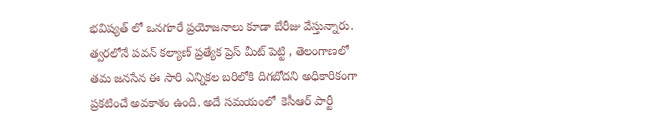భవిష్యత్ లో ఒనగూరే ప్రయోజనాలు కూడా బేరీజు వేస్తున్నారు. త్వరలోనే పవన్ కల్యాణ్ ప్రత్యేక ప్రెస్ మీట్ పెట్టి , తెలంగాణలో తమ జనసేన ఈ సారి ఎన్నికల బరిలోకి దిగబోదని అధికారికంగా ప్రకటించే అవకాశం ఉంది. అదే సమయంలో  కెసీఆర్ పార్టీ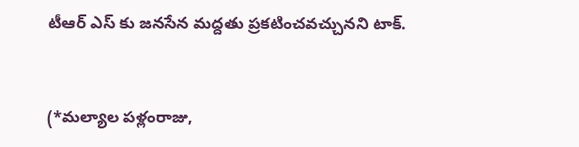టీఆర్ ఎస్ కు జనసేన మద్దతు ప్రకటించవచ్చునని టాక్.



(*మల్యాల పళ్లంరాజు,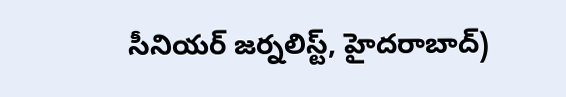సీనియర్ జర్నలిస్ట్, హైదరాబాద్)